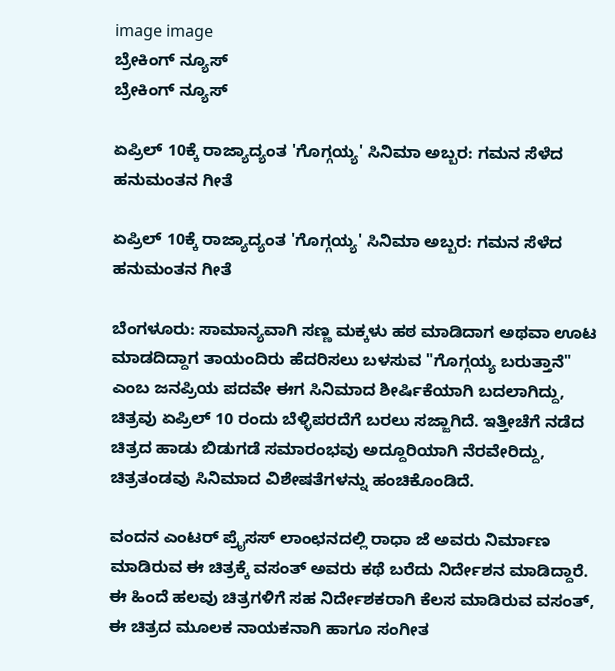image image
ಬ್ರೇಕಿಂಗ್ ನ್ಯೂಸ್
ಬ್ರೇಕಿಂಗ್ ನ್ಯೂಸ್

ಏಪ್ರಿಲ್ 10ಕ್ಕೆ ರಾಜ್ಯಾದ್ಯಂತ 'ಗೊಗ್ಗಯ್ಯ' ಸಿನಿಮಾ ಅಬ್ಬರ: ಗಮನ ಸೆಳೆದ ಹನುಮಂತನ ಗೀತೆ

ಏಪ್ರಿಲ್ 10ಕ್ಕೆ ರಾಜ್ಯಾದ್ಯಂತ 'ಗೊಗ್ಗಯ್ಯ' ಸಿನಿಮಾ ಅಬ್ಬರ: ಗಮನ ಸೆಳೆದ ಹನುಮಂತನ ಗೀತೆ

ಬೆಂಗಳೂರು: ಸಾಮಾನ್ಯವಾಗಿ ಸಣ್ಣ ಮಕ್ಕಳು ಹಠ ಮಾಡಿದಾಗ ಅಥವಾ ಊಟ ಮಾಡದಿದ್ದಾಗ ತಾಯಂದಿರು ಹೆದರಿಸಲು ಬಳಸುವ "ಗೊಗ್ಗಯ್ಯ ಬರುತ್ತಾನೆ" ಎಂಬ ಜನಪ್ರಿಯ ಪದವೇ ಈಗ ಸಿನಿಮಾದ ಶೀರ್ಷಿಕೆಯಾಗಿ ಬದಲಾಗಿದ್ದು, ಚಿತ್ರವು ಏಪ್ರಿಲ್ 10 ರಂದು ಬೆಳ್ಳಿಪರದೆಗೆ ಬರಲು ಸಜ್ಜಾಗಿದೆ. ಇತ್ತೀಚೆಗೆ ನಡೆದ ಚಿತ್ರದ ಹಾಡು ಬಿಡುಗಡೆ ಸಮಾರಂಭವು ಅದ್ದೂರಿಯಾಗಿ ನೆರವೇರಿದ್ದು, ಚಿತ್ರತಂಡವು ಸಿನಿಮಾದ ವಿಶೇಷತೆಗಳನ್ನು ಹಂಚಿಕೊಂಡಿದೆ.

ವಂದನ ಎಂಟರ್ ಪ್ರೈಸಸ್ ಲಾಂಛನದಲ್ಲಿ ರಾಧಾ ಜೆ ಅವರು ನಿರ್ಮಾಣ ಮಾಡಿರುವ ಈ ಚಿತ್ರಕ್ಕೆ ವಸಂತ್ ಅವರು ಕಥೆ ಬರೆದು ನಿರ್ದೇಶನ ಮಾಡಿದ್ದಾರೆ. ಈ ಹಿಂದೆ ಹಲವು ಚಿತ್ರಗಳಿಗೆ ಸಹ ನಿರ್ದೇಶಕರಾಗಿ ಕೆಲಸ ಮಾಡಿರುವ ವಸಂತ್, ಈ ಚಿತ್ರದ ಮೂಲಕ ನಾಯಕನಾಗಿ ಹಾಗೂ ಸಂಗೀತ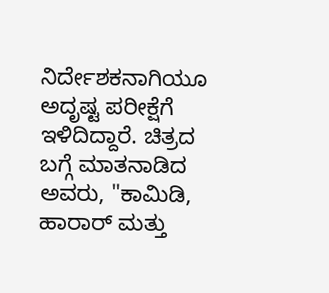ನಿರ್ದೇಶಕನಾಗಿಯೂ ಅದೃಷ್ಟ ಪರೀಕ್ಷೆಗೆ ಇಳಿದಿದ್ದಾರೆ. ಚಿತ್ರದ ಬಗ್ಗೆ ಮಾತನಾಡಿದ ಅವರು, "ಕಾಮಿಡಿ, ಹಾರಾರ್ ಮತ್ತು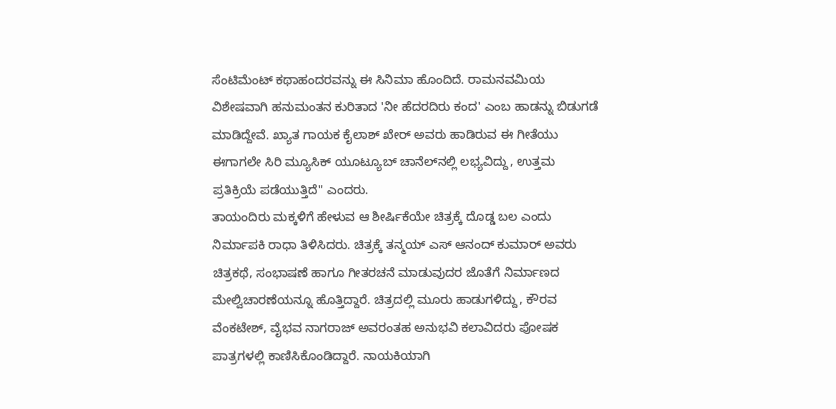ಸೆಂಟಿಮೆಂಟ್ ಕಥಾಹಂದರವನ್ನು ಈ ಸಿನಿಮಾ ಹೊಂದಿದೆ. ರಾಮನವಮಿಯ ವಿಶೇಷವಾಗಿ ಹನುಮಂತನ ಕುರಿತಾದ 'ನೀ ಹೆದರದಿರು ಕಂದ' ಎಂಬ ಹಾಡನ್ನು ಬಿಡುಗಡೆ ಮಾಡಿದ್ದೇವೆ. ಖ್ಯಾತ ಗಾಯಕ ಕೈಲಾಶ್ ಖೇರ್ ಅವರು ಹಾಡಿರುವ ಈ ಗೀತೆಯು ಈಗಾಗಲೇ ಸಿರಿ ಮ್ಯೂಸಿಕ್ ಯೂಟ್ಯೂಬ್ ಚಾನೆಲ್‌ನಲ್ಲಿ ಲಭ್ಯವಿದ್ದು, ಉತ್ತಮ ಪ್ರತಿಕ್ರಿಯೆ ಪಡೆಯುತ್ತಿದೆ" ಎಂದರು.
ತಾಯಂದಿರು ಮಕ್ಕಳಿಗೆ ಹೇಳುವ ಆ ಶೀರ್ಷಿಕೆಯೇ ಚಿತ್ರಕ್ಕೆ ದೊಡ್ಡ ಬಲ ಎಂದು ನಿರ್ಮಾಪಕಿ ರಾಧಾ ತಿಳಿಸಿದರು. ಚಿತ್ರಕ್ಕೆ ತನ್ಮಯ್ ಎಸ್ ಆನಂದ್ ಕುಮಾರ್ ಅವರು ಚಿತ್ರಕಥೆ, ಸಂಭಾಷಣೆ ಹಾಗೂ ಗೀತರಚನೆ ಮಾಡುವುದರ ಜೊತೆಗೆ ನಿರ್ಮಾಣದ ಮೇಲ್ವಿಚಾರಣೆಯನ್ನೂ ಹೊತ್ತಿದ್ದಾರೆ. ಚಿತ್ರದಲ್ಲಿ ಮೂರು ಹಾಡುಗಳಿದ್ದು, ಕೌರವ ವೆಂಕಟೇಶ್, ವೈಭವ ನಾಗರಾಜ್ ಅವರಂತಹ ಅನುಭವಿ ಕಲಾವಿದರು ಪೋಷಕ ಪಾತ್ರಗಳಲ್ಲಿ ಕಾಣಿಸಿಕೊಂಡಿದ್ದಾರೆ. ನಾಯಕಿಯಾಗಿ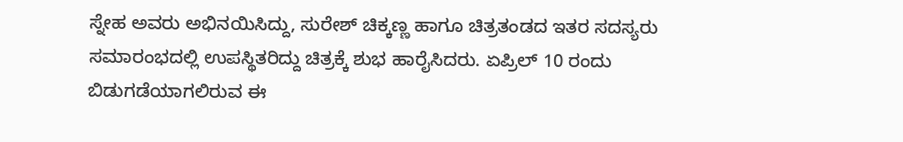ಸ್ನೇಹ ಅವರು ಅಭಿನಯಿಸಿದ್ದು, ಸುರೇಶ್ ಚಿಕ್ಕಣ್ಣ ಹಾಗೂ ಚಿತ್ರತಂಡದ ಇತರ ಸದಸ್ಯರು ಸಮಾರಂಭದಲ್ಲಿ ಉಪಸ್ಥಿತರಿದ್ದು ಚಿತ್ರಕ್ಕೆ ಶುಭ ಹಾರೈಸಿದರು. ಏಪ್ರಿಲ್ 10 ರಂದು ಬಿಡುಗಡೆಯಾಗಲಿರುವ ಈ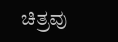ಚಿತ್ರವು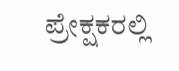ಪ್ರೇಕ್ಷಕರಲ್ಲಿ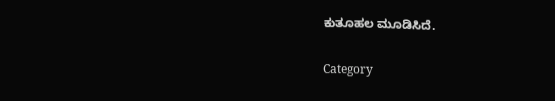ಕುತೂಹಲ ಮೂಡಿಸಿದೆ.

Category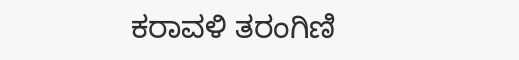ಕರಾವಳಿ ತರಂಗಿಣಿ